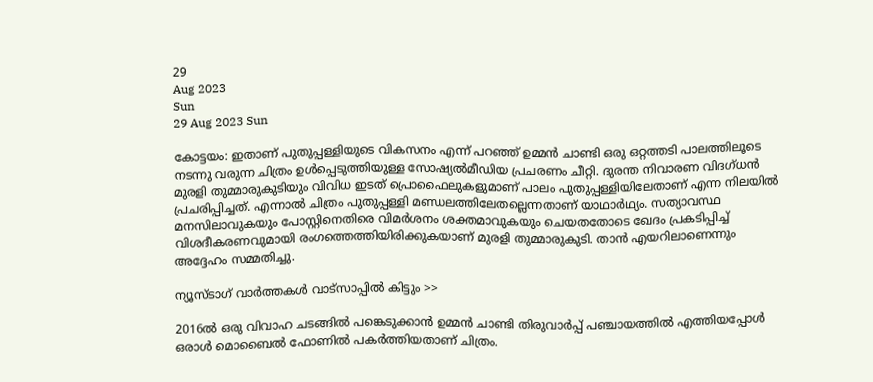29
Aug 2023
Sun
29 Aug 2023 Sun

കോട്ടയം: ഇതാണ് പുതുപ്പള്ളിയുടെ വികസനം എന്ന് പറഞ്ഞ് ഉമ്മൻ ചാണ്ടി ഒരു ഒറ്റത്തടി പാലത്തിലൂടെ നടന്നു വരുന്ന ചിത്രം ഉൾപ്പെടുത്തിയുള്ള സോഷ്യൽമീഡിയ പ്രചരണം ചീറ്റി. ദുരന്ത നിവാരണ വിദഗ്ധൻ മുരളി തുമ്മാരുകുടിയും വിവിധ ഇടത് പ്രൊഫൈലുകളുമാണ് പാലം പുതുപ്പള്ളിയിലേതാണ് എന്ന നിലയിൽ പ്രചരിപ്പിച്ചത്. എന്നാൽ ചിത്രം പുതുപ്പള്ളി മണ്ഡലത്തിലേതല്ലെന്നതാണ് യാഥാർഥ്യം. സത്യാവസ്ഥ മനസിലാവുകയും പോസ്റ്റിനെതിരെ വിമർശനം ശക്തമാവുകയും ചെയതതോടെ ഖേദം പ്രകടിപ്പിച്ച് വിശദീകരണവുമായി രംഗത്തെത്തിയിരിക്കുകയാണ് മുരളി തുമ്മാരുകുടി. താൻ എയറിലാണെന്നും അദ്ദേഹം സമ്മതിച്ചു.

ന്യൂസ്ടാഗ് വാര്‍ത്തകള്‍ വാട്‌സാപ്പില്‍ കിട്ടും >>

2016ൽ ഒരു വിവാഹ ചടങ്ങിൽ പങ്കെടുക്കാൻ ഉമ്മൻ ചാണ്ടി തിരുവാർപ്പ് പഞ്ചായത്തിൽ എത്തിയപ്പോൾ ഒരാൾ മൊബൈൽ ഫോണിൽ പകർത്തിയതാണ് ചിത്രം.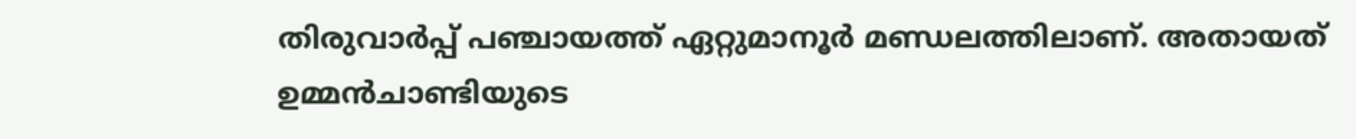തിരുവാർപ്പ് പഞ്ചായത്ത് ഏറ്റുമാനൂർ മണ്ഡലത്തിലാണ്. അതായത് ഉമ്മൻചാണ്ടിയുടെ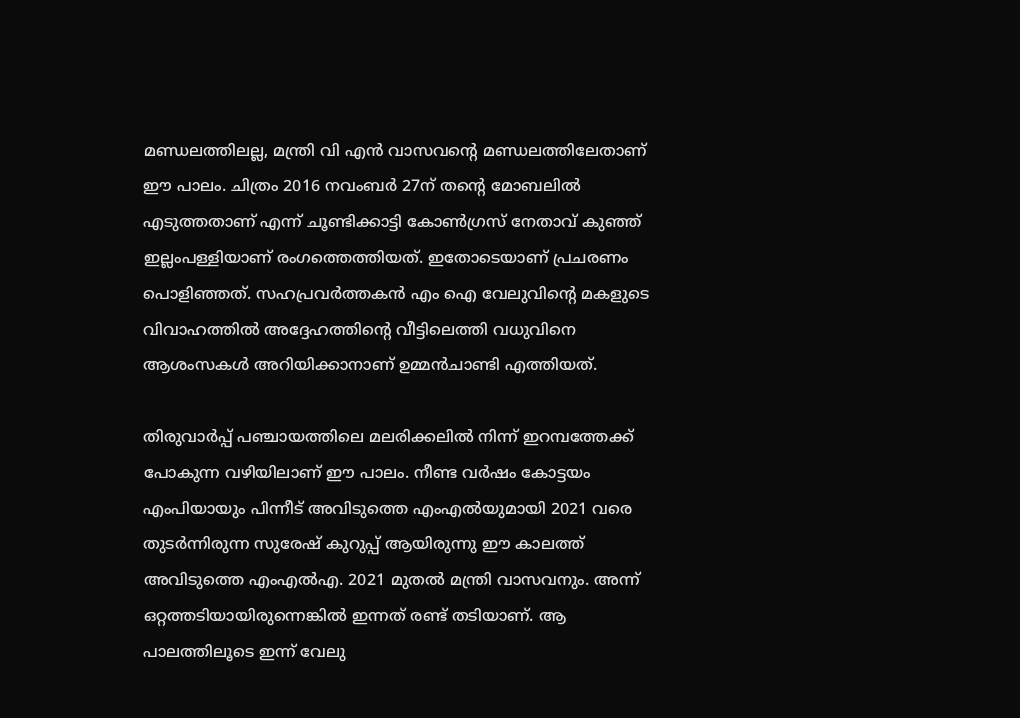മണ്ഡലത്തിലല്ല, മന്ത്രി വി എൻ വാസവന്റെ മണ്ഡലത്തിലേതാണ് ഈ പാലം. ചിത്രം 2016 നവംബർ 27ന് തന്റെ മോബലിൽ എടുത്തതാണ് എന്ന് ചൂണ്ടിക്കാട്ടി കോൺഗ്രസ് നേതാവ് കുഞ്ഞ് ഇല്ലംപള്ളിയാണ് രംഗത്തെത്തിയത്. ഇതോടെയാണ് പ്രചരണം പൊളിഞ്ഞത്. സഹപ്രവർത്തകൻ എം ഐ വേലുവിൻ്റെ മകളുടെ വിവാഹത്തിൽ അദ്ദേഹത്തിൻ്റെ വീട്ടിലെത്തി വധുവിനെ ആശംസകൾ അറിയിക്കാനാണ് ഉമ്മൻചാണ്ടി എത്തിയത്.

തിരുവാർപ്പ് പഞ്ചായത്തിലെ മലരിക്കലിൽ നിന്ന് ഇറമ്പത്തേക്ക് പോകുന്ന വഴിയിലാണ് ഈ പാലം. നീണ്ട വർഷം കോട്ടയം എംപിയായും പിന്നീട് അവിടുത്തെ എംഎൽയുമായി 2021 വരെ തുടർന്നിരുന്ന സുരേഷ് കുറുപ്പ് ആയിരുന്നു ഈ കാലത്ത് അവിടുത്തെ എംഎൽഎ. 2021 മുതൽ മന്ത്രി വാസവനും. അന്ന് ഒറ്റത്തടിയായിരുന്നെങ്കിൽ ഇന്നത് രണ്ട് തടിയാണ്. ആ പാലത്തിലൂടെ ഇന്ന് വേലു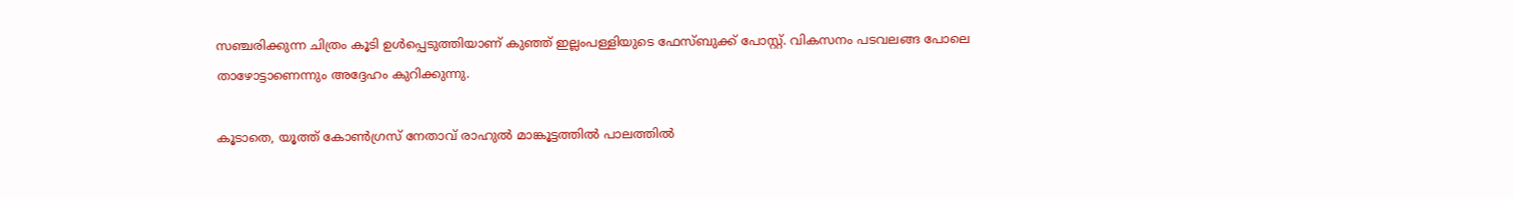സഞ്ചരിക്കുന്ന ചിത്രം കൂടി ഉൾപ്പെടുത്തിയാണ് കുഞ്ഞ് ഇല്ലംപള്ളിയുടെ ഫേസ്ബുക്ക് പോസ്റ്റ്. വികസനം പടവലങ്ങ പോലെ താഴോട്ടാണെന്നും അദ്ദേഹം കുറിക്കുന്നു.

കൂടാതെ, യൂത്ത് കോൺഗ്രസ് നേതാവ് രാഹുൽ മാങ്കൂട്ടത്തിൽ പാലത്തിൽ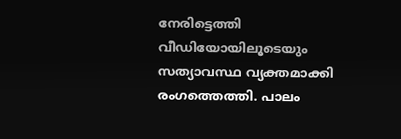നേരിട്ടെത്തി വീഡിയോയിലൂടെയും സത്യാവസ്ഥ വ്യക്തമാക്കി രംഗത്തെത്തി. പാലം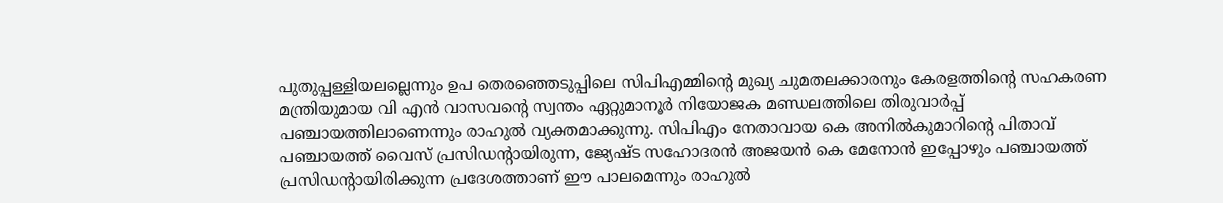പുതുപ്പള്ളിയലല്ലെന്നും ഉപ തെരഞ്ഞെടുപ്പിലെ സിപിഎമ്മിന്റെ മുഖ്യ ചുമതലക്കാരനും കേരളത്തിന്റെ സഹകരണ മന്ത്രിയുമായ വി എൻ വാസവന്റെ സ്വന്തം ഏറ്റുമാനൂർ നിയോജക മണ്ഡലത്തിലെ തിരുവാർപ്പ് പഞ്ചായത്തിലാണെന്നും രാഹുൽ വ്യക്തമാക്കുന്നു. സിപിഎം നേതാവായ കെ അനിൽകുമാറിന്റെ പിതാവ് പഞ്ചായത്ത് വൈസ് പ്രസിഡന്റായിരുന്ന, ജ്യേഷ്ട സഹോദരൻ അജയൻ കെ മേനോൻ ഇപ്പോഴും പഞ്ചായത്ത് പ്രസിഡന്റായിരിക്കുന്ന പ്രദേശത്താണ് ഈ പാലമെന്നും രാഹുൽ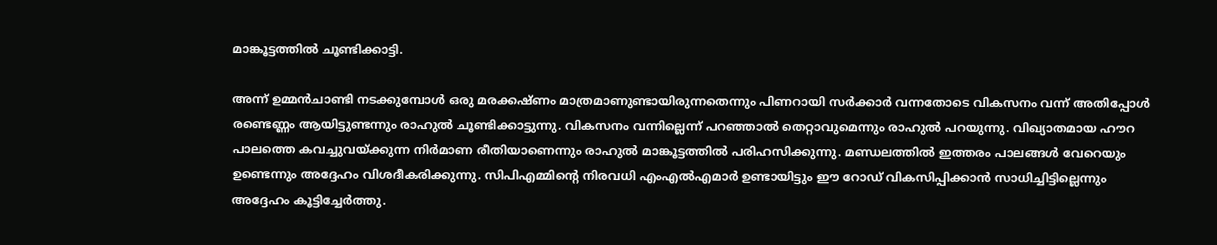മാങ്കൂട്ടത്തിൽ ചൂണ്ടിക്കാട്ടി.

അന്ന് ഉമ്മൻചാണ്ടി നടക്കുമ്പോൾ ഒരു മരക്കഷ്ണം മാത്രമാണുണ്ടായിരുന്നതെന്നും പിണറായി സർക്കാർ‍ വന്നതോടെ വികസനം വന്ന് അതിപ്പോൾ രണ്ടെണ്ണം ആയിട്ടുണ്ടന്നും രാഹുൽ ചൂണ്ടിക്കാട്ടുന്നു. വികസനം വന്നില്ലെന്ന് പറഞ്ഞാൽ തെറ്റാവുമെന്നും രാഹുൽ പറയുന്നു. വിഖ്യാതമായ ഹൗറ പാലത്തെ കവച്ചുവയ്ക്കുന്ന നിർമാണ രീതിയാണെന്നും രാഹുൽ മാങ്കൂട്ടത്തിൽ പരിഹസിക്കുന്നു. മണ്ഡലത്തിൽ ഇത്തരം പാലങ്ങൾ വേറെയും ഉണ്ടെന്നും അദ്ദേഹം വിശദീകരിക്കുന്നു. സിപിഎമ്മിന്റെ നിരവധി എംഎൽഎമാർ ഉണ്ടായിട്ടും ഈ റോഡ് വികസിപ്പിക്കാൻ സാധിച്ചിട്ടില്ലെന്നും അദ്ദേഹം കൂട്ടിച്ചേർത്തു.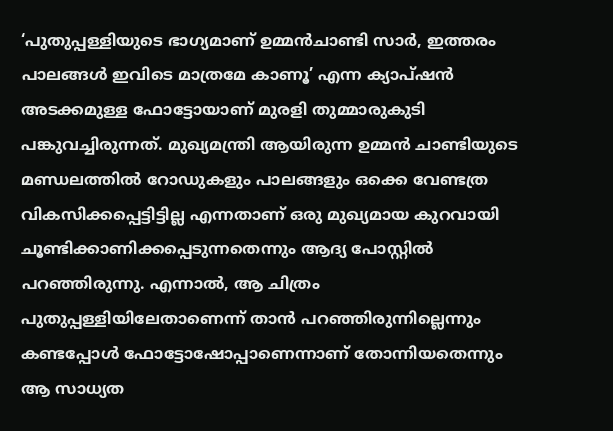‘പുതുപ്പള്ളിയുടെ ഭാഗ്യമാണ് ഉമ്മൻചാണ്ടി സാർ, ഇത്തരം പാലങ്ങൾ ഇവിടെ മാത്രമേ കാണൂ’ എന്ന ക്യാപ്ഷൻ അടക്കമുള്ള ഫോട്ടോയാണ് മുരളി തുമ്മാരുകുടി പങ്കുവച്ചിരുന്നത്. മുഖ്യമന്ത്രി ആയിരുന്ന ഉമ്മൻ ചാണ്ടിയുടെ മണ്ഡലത്തിൽ റോഡുകളും പാലങ്ങളും ഒക്കെ വേണ്ടത്ര വികസിക്കപ്പെട്ടിട്ടില്ല എന്നതാണ് ഒരു മുഖ്യമായ കുറവായി ചൂണ്ടിക്കാണിക്കപ്പെടുന്നതെന്നും ആദ്യ പോസ്റ്റിൽ പറഞ്ഞിരുന്നു. എന്നാൽ, ആ ചിത്രം പുതുപ്പള്ളിയിലേതാണെന്ന് താൻ പറഞ്ഞിരുന്നില്ലെന്നും കണ്ടപ്പോൾ ഫോട്ടോഷോപ്പാണെന്നാണ് തോന്നിയതെന്നും ആ സാധ്യത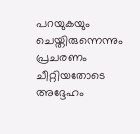പറയുകയും ചെയ്തിരുന്നെന്നും പ്രചരണം ചീറ്റിയതോടെ അദ്ദേഹം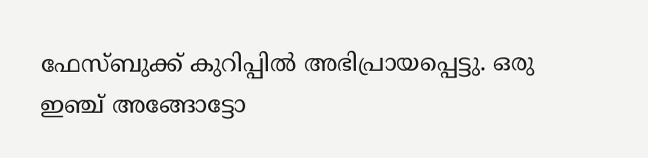ഫേസ്ബുക്ക് കുറിപ്പിൽ അഭിപ്രായപ്പെട്ടു. ഒരു ഇഞ്ച് അങ്ങോട്ടോ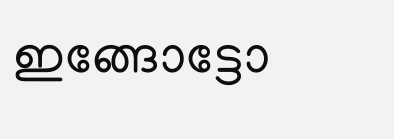ഇങ്ങോട്ടോ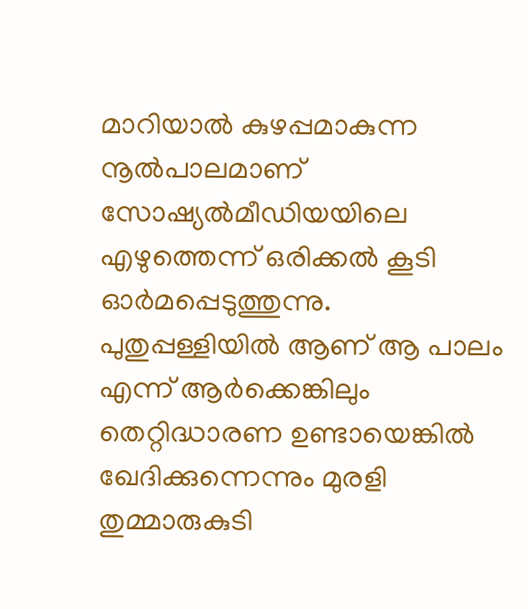മാറിയാൽ കുഴപ്പമാകുന്ന നൂൽപാലമാണ് സോഷ്യൽമീഡിയയിലെ എഴുത്തെന്ന് ഒരിക്കൽ കൂടി ഓർമപ്പെടുത്തുന്നു. പുതുപ്പള്ളിയിൽ ആണ് ആ പാലം എന്ന് ആർക്കെങ്കിലും തെറ്റിദ്ധാരണ ഉണ്ടായെങ്കിൽ ഖേദിക്കുന്നെന്നും മുരളി തുമ്മാരുകുടി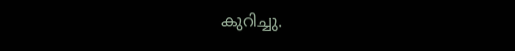കുറിച്ചു.